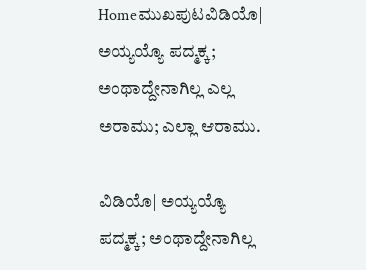Homeಮುಖಪುಟವಿಡಿಯೊ| ಅಯ್ಯಯ್ಯೊ ಪದ್ಮಕ್ಕ; ಅಂಥಾದ್ದೇನಾಗಿಲ್ಲ ಎಲ್ಲ ಅರಾಮು; ಎಲ್ಲಾ ಆರಾಮು.

ವಿಡಿಯೊ| ಅಯ್ಯಯ್ಯೊ ಪದ್ಮಕ್ಕ; ಅಂಥಾದ್ದೇನಾಗಿಲ್ಲ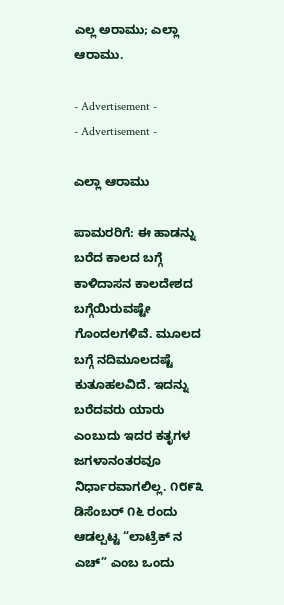ಎಲ್ಲ ಅರಾಮು; ಎಲ್ಲಾ ಆರಾಮು.

- Advertisement -
- Advertisement -

ಎಲ್ಲಾ ಆರಾಮು

ಪಾಮರರಿಗೆ: ಈ ಹಾಡನ್ನು ಬರೆದ ಕಾಲದ ಬಗ್ಗೆ ಕಾಳಿದಾಸನ ಕಾಲದೇಶದ ಬಗ್ಗೆಯಿರುವಷ್ಟೇ ಗೊಂದಲಗಳಿವೆ. ಮೂಲದ ಬಗ್ಗೆ ನದಿಮೂಲದಷ್ಟೆ ಕುತೂಹಲವಿದೆ. ಇದನ್ನು ಬರೆದವರು ಯಾರು ಎಂಬುದು ಇದರ ಕತೃಗಳ ಜಗಳಾನಂತರವೂ ನಿರ್ಧಾರವಾಗಲಿಲ್ಲ. ೧೮೯೩ ಡಿಸೆಂಬರ್ ೧೬ ರಂದು ಆಡಲ್ಪಟ್ಟ “ಲಾಟ್ರೆಕ್ ನ ಎಚ್” ಎಂಬ ಒಂದು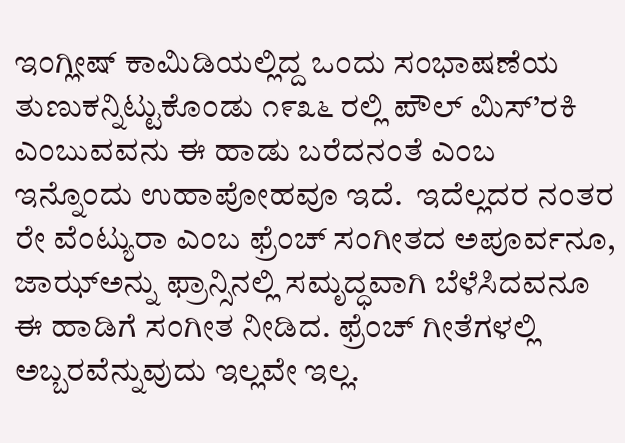ಇಂಗ್ಲೀಷ್ ಕಾಮಿಡಿಯಲ್ಲಿದ್ದ ಒಂದು ಸಂಭಾಷಣೆಯ ತುಣುಕನ್ನಿಟ್ಟುಕೊಂಡು ೧೯೩೬ ರಲ್ಲಿ ಪೌಲ್ ಮಿಸ್’ರಕಿ ಎಂಬುವವನು ಈ ಹಾಡು ಬರೆದನಂತೆ ಎಂಬ ಇನ್ನೊಂದು ಉಹಾಪೋಹವೂ ಇದೆ.  ಇದೆಲ್ಲದರ ನಂತರ ರೇ ವೆಂಟ್ಯುರಾ ಎಂಬ ಫ್ರೆಂಚ್ ಸಂಗೀತದ ಅಪೂರ್ವನೂ, ಜಾಝ್‌ಅನ್ನು ಫ್ರಾನ್ಸಿನಲ್ಲಿ ಸಮೃದ್ಧವಾಗಿ ಬೆಳೆಸಿದವನೂ ಈ ಹಾಡಿಗೆ ಸಂಗೀತ ನೀಡಿದ. ಫ್ರೆಂಚ್ ಗೀತೆಗಳಲ್ಲಿ ಅಬ್ಬರವೆನ್ನುವುದು ಇಲ್ಲವೇ ಇಲ್ಲ.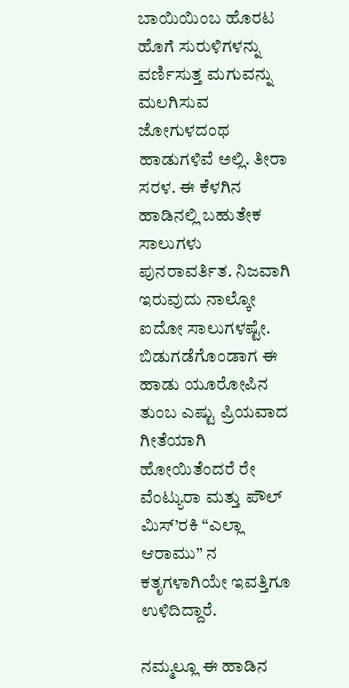ಬಾಯಿಯಿಂಬ ಹೊರಟ ಹೊಗೆ ಸುರುಳಿಗಳನ್ನು ವರ್ಣಿಸುತ್ತ ಮಗುವನ್ನು ಮಲಗಿಸುವ ಜೋಗುಳದಂಥ ಹಾಡುಗಳಿವೆ ಅಲ್ಲಿ. ತೀರಾ ಸರಳ. ಈ ಕೆಳಗಿನ ಹಾಡಿನಲ್ಲಿ ಬಹುತೇಕ ಸಾಲುಗಳು ಪುನರಾವರ್ತಿತ. ನಿಜವಾಗಿ ಇರುವುದು ನಾಲ್ಕೋ ಐದೋ ಸಾಲುಗಳಷ್ಟೇ. ಬಿಡುಗಡೆಗೊಂಡಾಗ ಈ ಹಾಡು ಯೂರೋಪಿನ ತುಂಬ ಎಷ್ಟು ಪ್ರಿಯವಾದ ಗೀತೆಯಾಗಿ ಹೋಯಿತೆಂದರೆ ರೇ ವೆಂಟ್ಯುರಾ ಮತ್ತು ಪೌಲ್ ಮಿಸ್’ರಕಿ “ಎಲ್ಲಾ ಆರಾಮು” ನ ಕತೃಗಳಾಗಿಯೇ ಇವತ್ತಿಗೂ ಉಳಿದಿದ್ದಾರೆ.

ನಮ್ಮಲ್ಲೂ ಈ ಹಾಡಿನ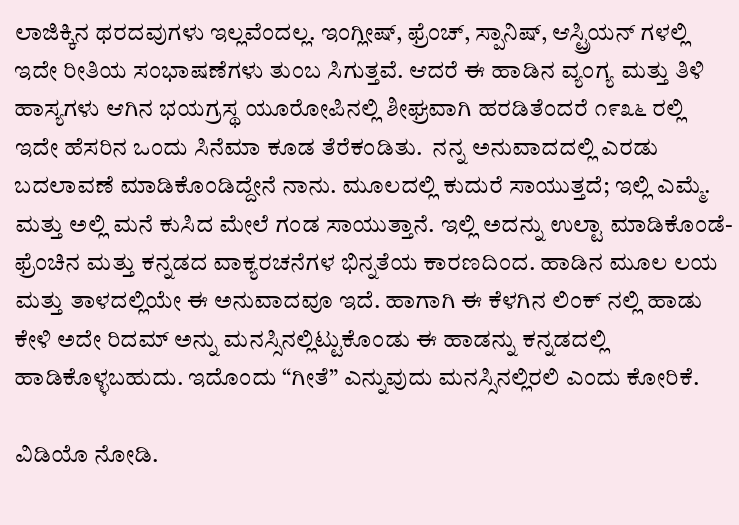ಲಾಜಿಕ್ಕಿನ ಥರದವುಗಳು ಇಲ್ಲವೆಂದಲ್ಲ. ಇಂಗ್ಲೀಷ್, ಫ್ರೆಂಚ್, ಸ್ಪಾನಿಷ್, ಆಸ್ಟ್ರಿಯನ್ ಗಳಲ್ಲಿ ಇದೇ ರೀತಿಯ ಸಂಭಾಷಣೆಗಳು ತುಂಬ ಸಿಗುತ್ತವೆ. ಆದರೆ ಈ ಹಾಡಿನ ವ್ಯಂಗ್ಯ ಮತ್ತು ತಿಳಿ ಹಾಸ್ಯಗಳು ಆಗಿನ ಭಯಗ್ರಸ್ಥ ಯೂರೋಪಿನಲ್ಲಿ ಶೀಘ್ರವಾಗಿ ಹರಡಿತೆಂದರೆ ೧೯೩೬ ರಲ್ಲಿ ಇದೇ ಹೆಸರಿನ ಒಂದು ಸಿನೆಮಾ ಕೂಡ ತೆರೆಕಂಡಿತು.  ನನ್ನ ಅನುವಾದದಲ್ಲಿ ಎರಡು ಬದಲಾವಣೆ ಮಾಡಿಕೊಂಡಿದ್ದೇನೆ ನಾನು. ಮೂಲದಲ್ಲಿ ಕುದುರೆ ಸಾಯುತ್ತದೆ; ಇಲ್ಲಿ ಎಮ್ಮೆ. ಮತ್ತು ಅಲ್ಲಿ ಮನೆ ಕುಸಿದ ಮೇಲೆ ಗಂಡ ಸಾಯುತ್ತಾನೆ. ಇಲ್ಲಿ ಅದನ್ನು ಉಲ್ಟಾ ಮಾಡಿಕೊಂಡೆ- ಫ್ರೆಂಚಿನ ಮತ್ತು ಕನ್ನಡದ ವಾಕ್ಯರಚನೆಗಳ ಭಿನ್ನತೆಯ ಕಾರಣದಿಂದ. ಹಾಡಿನ ಮೂಲ ಲಯ ಮತ್ತು ತಾಳದಲ್ಲಿಯೇ ಈ ಅನುವಾದವೂ ಇದೆ. ಹಾಗಾಗಿ ಈ ಕೆಳಗಿನ ಲಿಂಕ್ ನಲ್ಲಿ ಹಾಡು ಕೇಳಿ ಅದೇ ರಿದಮ್ ಅನ್ನು ಮನಸ್ಸಿನಲ್ಲಿಟ್ಟುಕೊಂಡು ಈ ಹಾಡನ್ನು ಕನ್ನಡದಲ್ಲಿ ಹಾಡಿಕೊಳ್ಳಬಹುದು. ಇದೊಂದು “ಗೀತೆ” ಎನ್ನುವುದು ಮನಸ್ಸಿನಲ್ಲಿರಲಿ ಎಂದು ಕೋರಿಕೆ.

ವಿಡಿಯೊ ನೋಡಿ.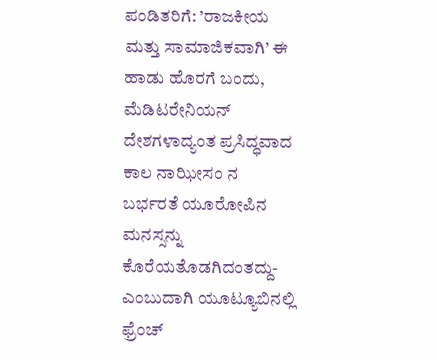ಪಂಡಿತರಿಗೆ: ’ರಾಜಕೀಯ ಮತ್ತು ಸಾಮಾಜಿಕವಾಗಿ’ ಈ ಹಾಡು ಹೊರಗೆ ಬಂದು, ಮೆಡಿಟರೇನಿಯನ್ ದೇಶಗಳಾದ್ಯಂತ ಪ್ರಸಿದ್ಧವಾದ ಕಾಲ ನಾಝೀಸಂ ನ ಬರ್ಭರತೆ ಯೂರೋಪಿನ ಮನಸ್ಸನ್ನು ಕೊರೆಯತೊಡಗಿದಂತದ್ದು- ಎಂಬುದಾಗಿ ಯೂಟ್ಯೂಬಿನಲ್ಲಿ ಫ್ರೆಂಚ್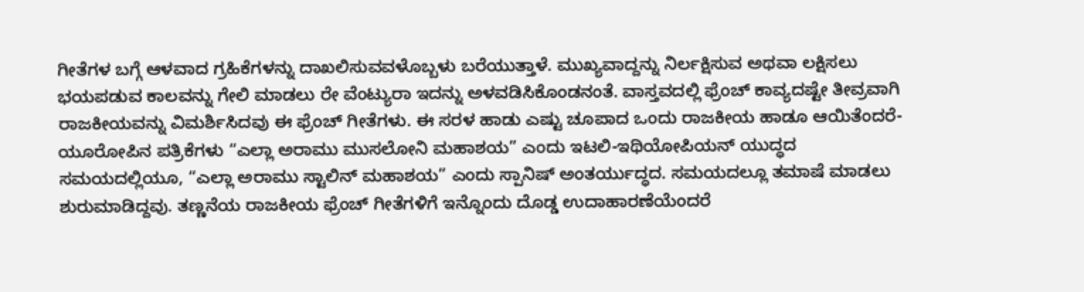ಗೀತೆಗಳ ಬಗ್ಗೆ ಆಳವಾದ ಗ್ರಹಿಕೆಗಳನ್ನು ದಾಖಲಿಸುವವಳೊಬ್ಬಳು ಬರೆಯುತ್ತಾಳೆ. ಮುಖ್ಯವಾದ್ದನ್ನು ನಿರ್ಲಕ್ಷಿಸುವ ಅಥವಾ ಲಕ್ಷಿಸಲು ಭಯಪಡುವ ಕಾಲವನ್ನು ಗೇಲಿ ಮಾಡಲು ರೇ ವೆಂಟ್ಯುರಾ ಇದನ್ನು ಅಳವಡಿಸಿಕೊಂಡನಂತೆ. ವಾಸ್ತವದಲ್ಲಿ ಫ್ರೆಂಚ್ ಕಾವ್ಯದಷ್ಟೇ ತೀವ್ರವಾಗಿ ರಾಜಕೀಯವನ್ನು ವಿಮರ್ಶಿಸಿದವು ಈ ಫ್ರೆಂಚ್ ಗೀತೆಗಳು. ಈ ಸರಳ ಹಾಡು ಎಷ್ಟು ಚೂಪಾದ ಒಂದು ರಾಜಕೀಯ ಹಾಡೂ ಆಯಿತೆಂದರೆ- ಯೂರೋಪಿನ ಪತ್ರಿಕೆಗಳು “ಎಲ್ಲಾ ಅರಾಮು ಮುಸಲೋನಿ ಮಹಾಶಯ” ಎಂದು ಇಟಲಿ-ಇಥಿಯೋಪಿಯನ್ ಯುದ್ಧದ ಸಮಯದಲ್ಲಿಯೂ, “ಎಲ್ಲಾ ಅರಾಮು ಸ್ಟಾಲಿನ್ ಮಹಾಶಯ” ಎಂದು ಸ್ಪಾನಿಷ್ ಅಂತರ್ಯುದ್ಧದ. ಸಮಯದಲ್ಲೂ ತಮಾಷೆ ಮಾಡಲು ಶುರುಮಾಡಿದ್ದವು. ತಣ್ಣನೆಯ ರಾಜಕೀಯ ಫ್ರೆಂಚ್ ಗೀತೆಗಳಿಗೆ ಇನ್ನೊಂದು ದೊಡ್ಡ ಉದಾಹಾರಣೆಯೆಂದರೆ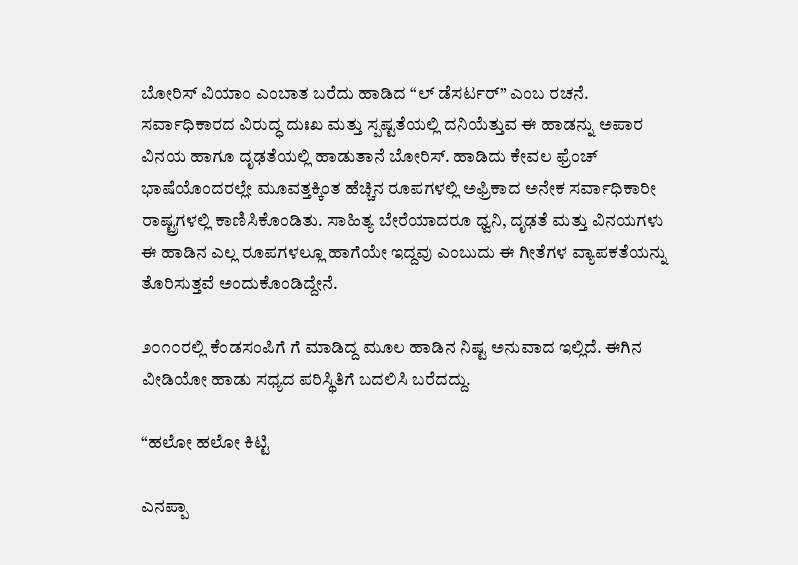ಬೋರಿಸ್ ವಿಯಾಂ ಎಂಬಾತ ಬರೆದು ಹಾಡಿದ “ಲ್ ಡೆಸರ್ಟರ್” ಎಂಬ ರಚನೆ. ಸರ್ವಾಧಿಕಾರದ ವಿರುದ್ಧ ದುಃಖ ಮತ್ತು ಸ್ಪಷ್ಟತೆಯಲ್ಲಿ ದನಿಯೆತ್ತುವ ಈ ಹಾಡನ್ನು ಅಪಾರ ವಿನಯ ಹಾಗೂ ದೃಢತೆಯಲ್ಲಿ ಹಾಡುತಾನೆ ಬೋರಿಸ್. ಹಾಡಿದು ಕೇವಲ ಫ್ರೆಂಚ್ ಭಾಷೆಯೊಂದರಲ್ಲೇ ಮೂವತ್ತಕ್ಕಿಂತ ಹೆಚ್ಚಿನ ರೂಪಗಳಲ್ಲಿ ಅಫ್ರಿಕಾದ ಅನೇಕ ಸರ್ವಾಧಿಕಾರೀ ರಾಷ್ಟ್ರಗಳಲ್ಲಿ ಕಾಣಿಸಿಕೊಂಡಿತು. ಸಾಹಿತ್ಯ ಬೇರೆಯಾದರೂ ಧ್ವನಿ, ದೃಢತೆ ಮತ್ತು ವಿನಯಗಳು ಈ ಹಾಡಿನ ಎಲ್ಲ ರೂಪಗಳಲ್ಲೂ ಹಾಗೆಯೇ ಇದ್ದವು ಎಂಬುದು ಈ ಗೀತೆಗಳ ವ್ಯಾಪಕತೆಯನ್ನು ತೊರಿಸುತ್ತವೆ ಅಂದುಕೊಂಡಿದ್ದೇನೆ.

೨೦೧೦ರಲ್ಲಿ ಕೆಂಡಸಂಪಿಗೆ ಗೆ ಮಾಡಿದ್ದ ಮೂಲ ಹಾಡಿನ ನಿಷ್ಟ ಅನುವಾದ ಇಲ್ಲಿದೆ. ಈಗಿನ ವೀಡಿಯೋ ಹಾಡು ಸಧ್ಯದ ಪರಿಸ್ಥಿತಿಗೆ ಬದಲಿಸಿ ಬರೆದದ್ದು.

“ಹಲೋ ಹಲೋ ಕಿಟ್ಟಿ

ಎನಪ್ಪಾ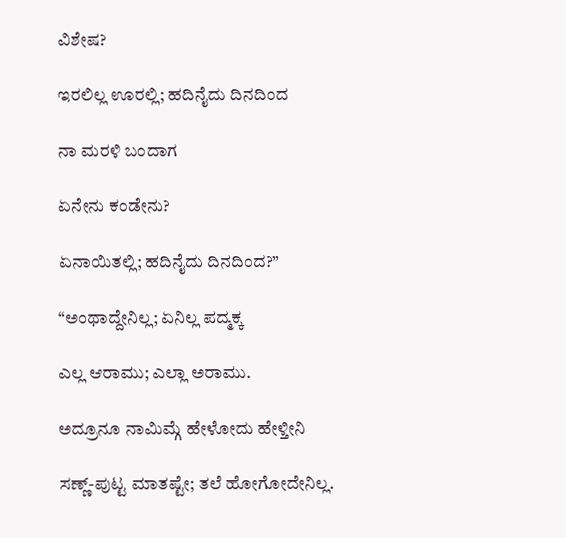ವಿಶೇಷ?

ಇರಲಿಲ್ಲ ಊರಲ್ಲಿ; ಹದಿನೈದು ದಿನದಿಂದ

ನಾ ಮರಳಿ ಬಂದಾಗ

ಏನೇನು ಕಂಡೇನು?

ಏನಾಯಿತಲ್ಲಿ; ಹದಿನೈದು ದಿನದಿಂದ?”

“ಅಂಥಾದ್ದೇನಿಲ್ಲ; ಏನಿಲ್ಲ ಪದ್ಮಕ್ಕ

ಎಲ್ಲ ಆರಾಮು; ಎಲ್ಲಾ ಅರಾಮು.

ಅದ್ರೂನೂ ನಾಮಿಮ್ಗೆ ಹೇಳೋದು ಹೇಳ್ತೀನಿ

ಸಣ್ಣ್-ಪುಟ್ಟ ಮಾತಷ್ಟೇ; ತಲೆ ಹೋಗೋದೇನಿಲ್ಲ.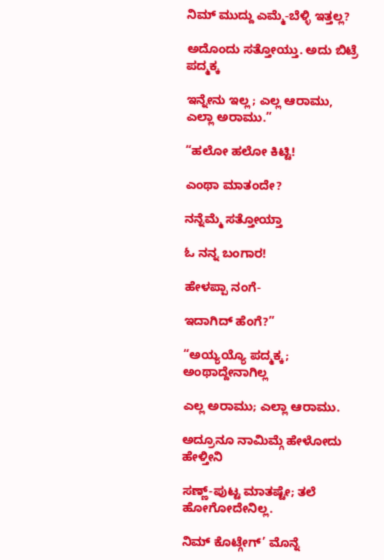ನಿಮ್ ಮುದ್ದು ಎಮ್ಮೆ-ಬೆಳ್ಳಿ ಇತ್ತಲ್ಲ?

ಅದೊಂದು ಸತ್ತೋಯ್ತು. ಅದು ಬಿಟ್ರೆ ಪದ್ಮಕ್ಕ

ಇನ್ನೇನು ಇಲ್ಲ; ಎಲ್ಲ ಆರಾಮು, ಎಲ್ಲಾ ಅರಾಮು.”

“ಹಲೋ ಹಲೋ ಕಿಟ್ಟಿ!

ಎಂಥಾ ಮಾತಂದೇ?

ನನ್ನೆಮ್ಮೆ ಸತ್ತೋಯ್ತಾ

ಓ ನನ್ನ ಬಂಗಾರ!

ಹೇಳಪ್ಪಾ ನಂಗೆ-

ಇದಾಗಿದ್ ಹೆಂಗೆ?”

“ಅಯ್ಯಯ್ಯೊ ಪದ್ಮಕ್ಕ; ಅಂಥಾದ್ದೇನಾಗಿಲ್ಲ

ಎಲ್ಲ ಅರಾಮು; ಎಲ್ಲಾ ಆರಾಮು.

ಅದ್ರೂನೂ ನಾಮಿಮ್ಗೆ ಹೇಳೋದು ಹೇಳ್ತೀನಿ

ಸಣ್ಣ್-ಪುಟ್ಟ ಮಾತಷ್ಟೇ; ತಲೆ ಹೋಗೋದೇನಿಲ್ಲ.

ನಿಮ್ ಕೊಟ್ಗೇಗ್’ ಮೊನ್ನೆ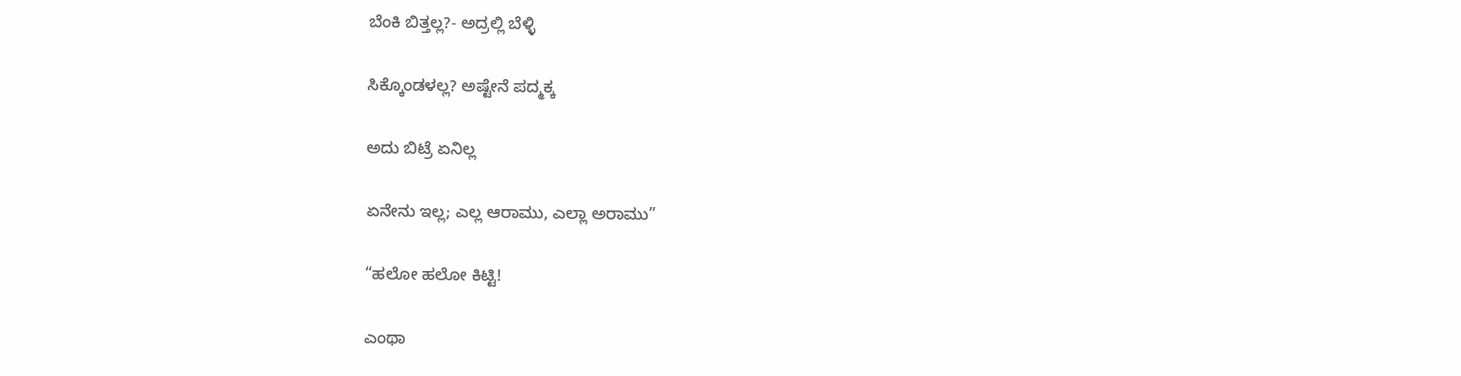ಬೆಂಕಿ ಬಿತ್ತಲ್ಲ?- ಅದ್ರಲ್ಲಿ ಬೆಳ್ಳಿ

ಸಿಕ್ಕೊಂಡಳಲ್ಲ? ಅಷ್ಟೇನೆ ಪದ್ಮಕ್ಕ

ಅದು ಬಿಟ್ರೆ ಏನಿಲ್ಲ

ಏನೇನು ಇಲ್ಲ; ಎಲ್ಲ ಆರಾಮು, ಎಲ್ಲಾ ಅರಾಮು”

“ಹಲೋ ಹಲೋ ಕಿಟ್ಟಿ!

ಎಂಥಾ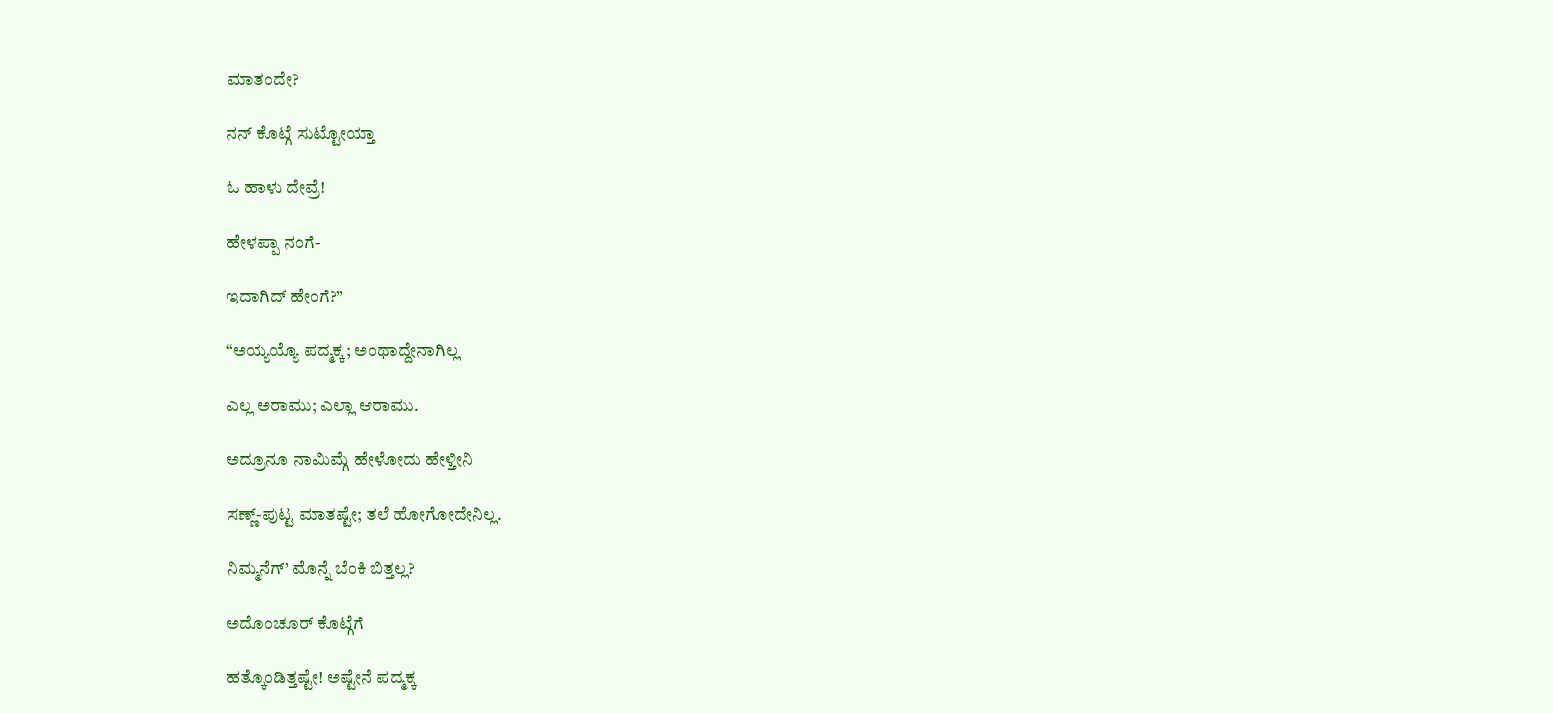ಮಾತಂದೇ?

ನನ್ ಕೊಟ್ಗೆ ಸುಟ್ಟೋಯ್ತಾ

ಓ ಹಾಳು ದೇವ್ರೆ!

ಹೇಳಪ್ಪಾ ನಂಗೆ-

ಇದಾಗಿದ್ ಹೇಂಗೆ?”

“ಅಯ್ಯಯ್ಯೊ ಪದ್ಮಕ್ಕ; ಅಂಥಾದ್ದೇನಾಗಿಲ್ಲ

ಎಲ್ಲ ಅರಾಮು; ಎಲ್ಲಾ ಆರಾಮು.

ಅದ್ರೂನೂ ನಾಮಿಮ್ಗೆ ಹೇಳೋದು ಹೇಳ್ತೀನಿ

ಸಣ್ಣ್-ಪುಟ್ಟ ಮಾತಷ್ಟೇ; ತಲೆ ಹೋಗೋದೇನಿಲ್ಲ.

ನಿಮ್ಮನೆಗ್’ ಮೊನ್ನೆ ಬೆಂಕಿ ಬಿತ್ತಲ್ಲ?

ಅದೊಂಚೂರ್ ಕೊಟ್ಗೆಗೆ

ಹತ್ಕೊಂಡಿತ್ತಷ್ಟೇ! ಅಷ್ಟೇನೆ ಪದ್ಮಕ್ಕ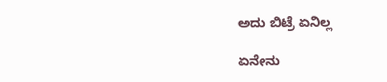ಅದು ಬಿಟ್ರೆ ಏನಿಲ್ಲ

ಏನೇನು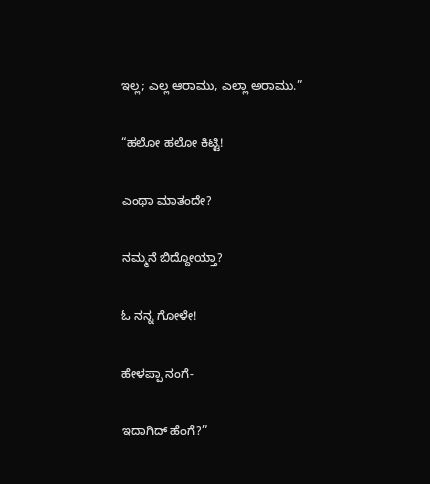ಇಲ್ಲ; ಎಲ್ಲ ಆರಾಮು, ಎಲ್ಲಾ ಅರಾಮು.”

“ಹಲೋ ಹಲೋ ಕಿಟ್ಟಿ!

ಎಂಥಾ ಮಾತಂದೇ?

ನಮ್ಮನೆ ಬಿದ್ದೋಯ್ತಾ?

ಓ ನನ್ನ ಗೋಳೇ!

ಹೇಳಪ್ಪಾ ನಂಗೆ-

ಇದಾಗಿದ್ ಹೆಂಗೆ?”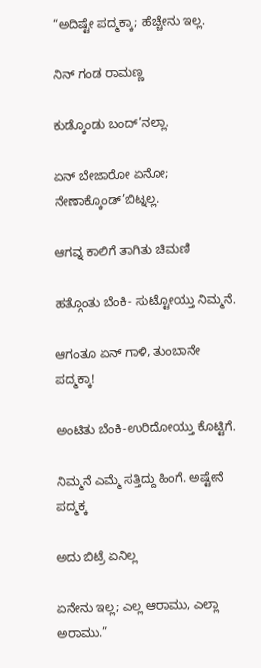“ಅದಿಷ್ಟೇ ಪದ್ಮಕ್ಕಾ; ಹೆಚ್ಚೇನು ಇಲ್ಲ.

ನಿನ್ ಗಂಡ ರಾಮಣ್ಣ

ಕುಡ್ಕೊಂಡು ಬಂದ್’ನಲ್ಲಾ.

ಏನ್ ಬೇಜಾರೋ ಏನೋ; ನೇಣಾಕ್ಕೊಂಡ್’ಬಿಟ್ನಲ್ಲ.

ಆಗವ್ನ ಕಾಲಿಗೆ ತಾಗಿತು ಚಿಮಣಿ

ಹತ್ಗೊಂತು ಬೆಂಕಿ- ಸುಟ್ಟೋಯ್ತು ನಿಮ್ಮನೆ.

ಆಗಂತೂ ಏನ್ ಗಾಳಿ, ತುಂಬಾನೇ ಪದ್ಮಕ್ಕಾ!

ಅಂಟಿತು ಬೆಂಕಿ-ಉರಿದೋಯ್ತು ಕೊಟ್ಟಿಗೆ.

ನಿಮ್ಮನೆ ಎಮ್ಮೆ ಸತ್ತಿದ್ದು ಹಿಂಗೆ. ಅಷ್ಟೇನೆ ಪದ್ಮಕ್ಕ

ಅದು ಬಿಟ್ರೆ ಏನಿಲ್ಲ

ಏನೇನು ಇಲ್ಲ; ಎಲ್ಲ ಆರಾಮು, ಎಲ್ಲಾ ಅರಾಮು.”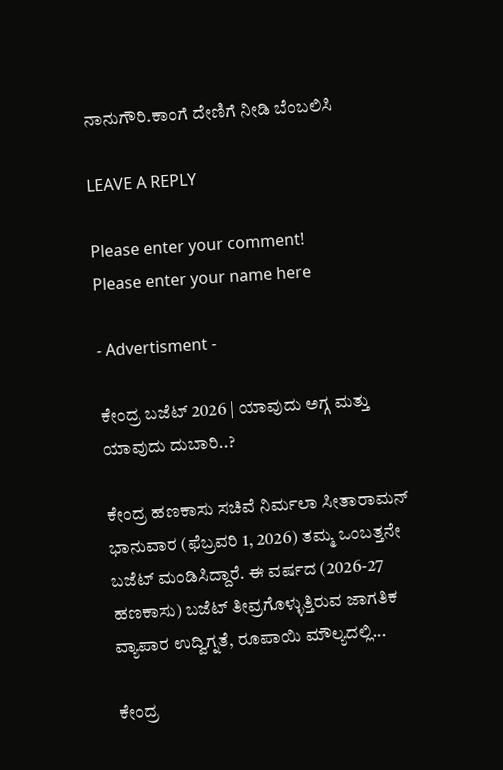ನಾನುಗೌರಿ.ಕಾಂಗೆ ದೇಣಿಗೆ ನೀಡಿ ಬೆಂಬಲಿಸಿ

LEAVE A REPLY

Please enter your comment!
Please enter your name here

- Advertisment -

ಕೇಂದ್ರ ಬಜೆಟ್ 2026 | ಯಾವುದು ಅಗ್ಗ ಮತ್ತು ಯಾವುದು ದುಬಾರಿ..?

ಕೇಂದ್ರ ಹಣಕಾಸು ಸಚಿವೆ ನಿರ್ಮಲಾ ಸೀತಾರಾಮನ್ ಭಾನುವಾರ (ಫೆಬ್ರವರಿ 1, 2026) ತಮ್ಮ ಒಂಬತ್ತನೇ ಬಜೆಟ್ ಮಂಡಿಸಿದ್ದಾರೆ. ಈ ವರ್ಷದ (2026-27 ಹಣಕಾಸು) ಬಜೆಟ್ ತೀವ್ರಗೊಳ್ಳುತ್ತಿರುವ ಜಾಗತಿಕ ವ್ಯಾಪಾರ ಉದ್ವಿಗ್ನತೆ, ರೂಪಾಯಿ ಮೌಲ್ಯದಲ್ಲಿ...

ಕೇಂದ್ರ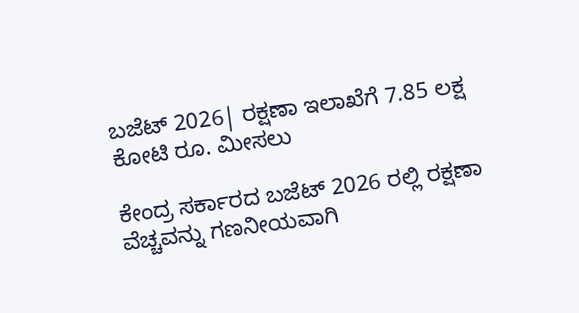ಬಜೆಟ್ 2026| ರಕ್ಷಣಾ ಇಲಾಖೆಗೆ 7.85 ಲಕ್ಷ ಕೋಟಿ ರೂ. ಮೀಸಲು

ಕೇಂದ್ರ ಸರ್ಕಾರದ ಬಜೆಟ್ 2026 ರಲ್ಲಿ ರಕ್ಷಣಾ ವೆಚ್ಚವನ್ನು ಗಣನೀಯವಾಗಿ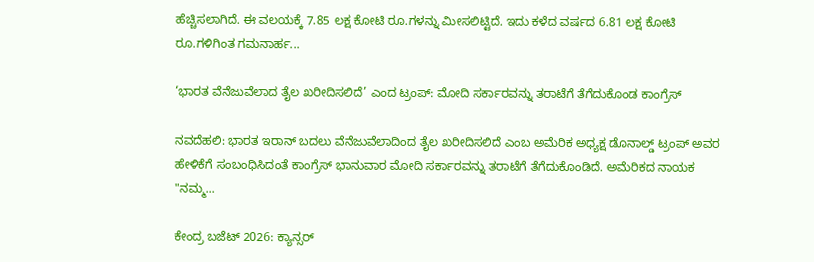ಹೆಚ್ಚಿಸಲಾಗಿದೆ. ಈ ವಲಯಕ್ಕೆ 7.85 ಲಕ್ಷ ಕೋಟಿ ರೂ.ಗಳನ್ನು ಮೀಸಲಿಟ್ಟಿದೆ. ಇದು ಕಳೆದ ವರ್ಷದ 6.81 ಲಕ್ಷ ಕೋಟಿ ರೂ.ಗಳಿಗಿಂತ ಗಮನಾರ್ಹ...

‘ಭಾರತ ವೆನೆಜುವೆಲಾದ ತೈಲ ಖರೀದಿಸಲಿದೆ’ ಎಂದ ಟ್ರಂಪ್: ಮೋದಿ ಸರ್ಕಾರವನ್ನು ತರಾಟೆಗೆ ತೆಗೆದುಕೊಂಡ ಕಾಂಗ್ರೆಸ್

ನವದೆಹಲಿ: ಭಾರತ ಇರಾನ್ ಬದಲು ವೆನೆಜುವೆಲಾದಿಂದ ತೈಲ ಖರೀದಿಸಲಿದೆ ಎಂಬ ಅಮೆರಿಕ ಅಧ್ಯಕ್ಷ ಡೊನಾಲ್ಡ್ ಟ್ರಂಪ್ ಅವರ ಹೇಳಿಕೆಗೆ ಸಂಬಂಧಿಸಿದಂತೆ ಕಾಂಗ್ರೆಸ್ ಭಾನುವಾರ ಮೋದಿ ಸರ್ಕಾರವನ್ನು ತರಾಟೆಗೆ ತೆಗೆದುಕೊಂಡಿದೆ. ಅಮೆರಿಕದ ನಾಯಕ "ನಮ್ಮ...

ಕೇಂದ್ರ ಬಜೆಟ್ 2026: ಕ್ಯಾನ್ಸರ್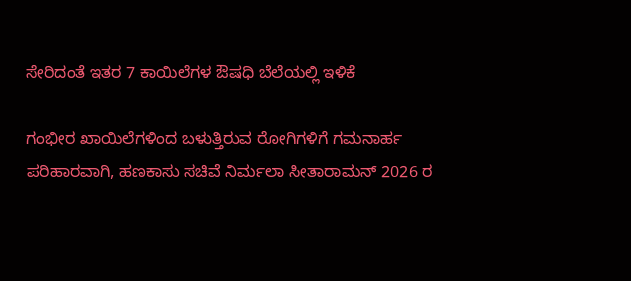ಸೇರಿದಂತೆ ಇತರ 7 ಕಾಯಿಲೆಗಳ ಔಷಧಿ ಬೆಲೆಯಲ್ಲಿ ಇಳಿಕೆ

ಗಂಭೀರ ಖಾಯಿಲೆಗಳಿಂದ ಬಳುತ್ತಿರುವ ರೋಗಿಗಳಿಗೆ ಗಮನಾರ್ಹ ಪರಿಹಾರವಾಗಿ, ಹಣಕಾಸು ಸಚಿವೆ ನಿರ್ಮಲಾ ಸೀತಾರಾಮನ್ 2026 ರ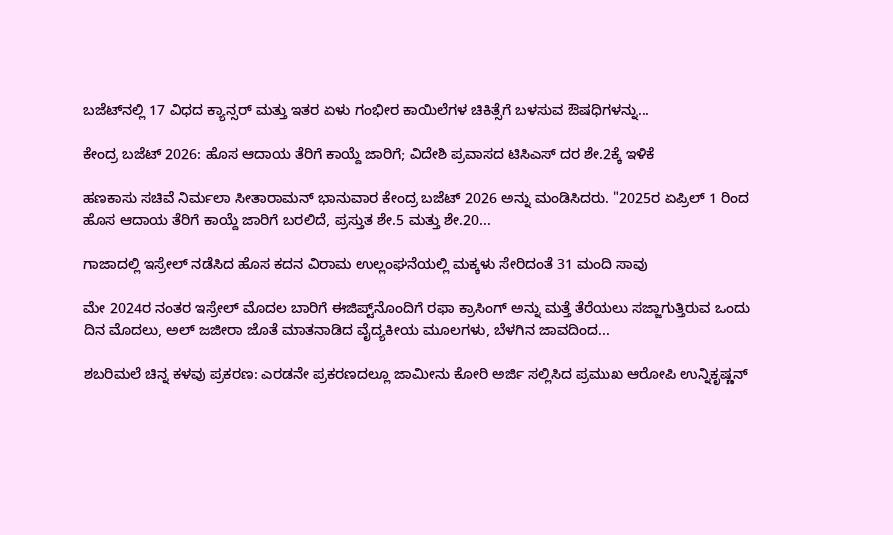ಬಜೆಟ್‌ನಲ್ಲಿ 17 ವಿಧದ ಕ್ಯಾನ್ಸರ್ ಮತ್ತು ಇತರ ಏಳು ಗಂಭೀರ ಕಾಯಿಲೆಗಳ ಚಿಕಿತ್ಸೆಗೆ ಬಳಸುವ ಔಷಧಿಗಳನ್ನು...

ಕೇಂದ್ರ ಬಜೆಟ್ 2026: ಹೊಸ ಆದಾಯ ತೆರಿಗೆ ಕಾಯ್ದೆ ಜಾರಿಗೆ; ವಿದೇಶಿ ಪ್ರವಾಸದ ಟಿಸಿಎಸ್ ದರ ಶೇ.2ಕ್ಕೆ ಇಳಿಕೆ

ಹಣಕಾಸು ಸಚಿವೆ ನಿರ್ಮಲಾ ಸೀತಾರಾಮನ್ ಭಾನುವಾರ ಕೇಂದ್ರ ಬಜೆಟ್ 2026 ಅನ್ನು ಮಂಡಿಸಿದರು. "2025ರ ಏಪ್ರಿಲ್ 1 ರಿಂದ ಹೊಸ ಆದಾಯ ತೆರಿಗೆ ಕಾಯ್ದೆ ಜಾರಿಗೆ ಬರಲಿದೆ, ಪ್ರಸ್ತುತ ಶೇ.5 ಮತ್ತು ಶೇ.20...

ಗಾಜಾದಲ್ಲಿ ಇಸ್ರೇಲ್ ನಡೆಸಿದ ಹೊಸ ಕದನ ವಿರಾಮ ಉಲ್ಲಂಘನೆಯಲ್ಲಿ ಮಕ್ಕಳು ಸೇರಿದಂತೆ 31 ಮಂದಿ ಸಾವು

ಮೇ 2024ರ ನಂತರ ಇಸ್ರೇಲ್ ಮೊದಲ ಬಾರಿಗೆ ಈಜಿಪ್ಟ್‌ನೊಂದಿಗೆ ರಫಾ ಕ್ರಾಸಿಂಗ್ ಅನ್ನು ಮತ್ತೆ ತೆರೆಯಲು ಸಜ್ಜಾಗುತ್ತಿರುವ ಒಂದು ದಿನ ಮೊದಲು, ಅಲ್ ಜಜೀರಾ ಜೊತೆ ಮಾತನಾಡಿದ ವೈದ್ಯಕೀಯ ಮೂಲಗಳು, ಬೆಳಗಿನ ಜಾವದಿಂದ...

ಶಬರಿಮಲೆ ಚಿನ್ನ ಕಳವು ಪ್ರಕರಣ: ಎರಡನೇ ಪ್ರಕರಣದಲ್ಲೂ ಜಾಮೀನು ಕೋರಿ ಅರ್ಜಿ ಸಲ್ಲಿಸಿದ ಪ್ರಮುಖ ಆರೋಪಿ ಉನ್ನಿಕೃಷ್ಣನ್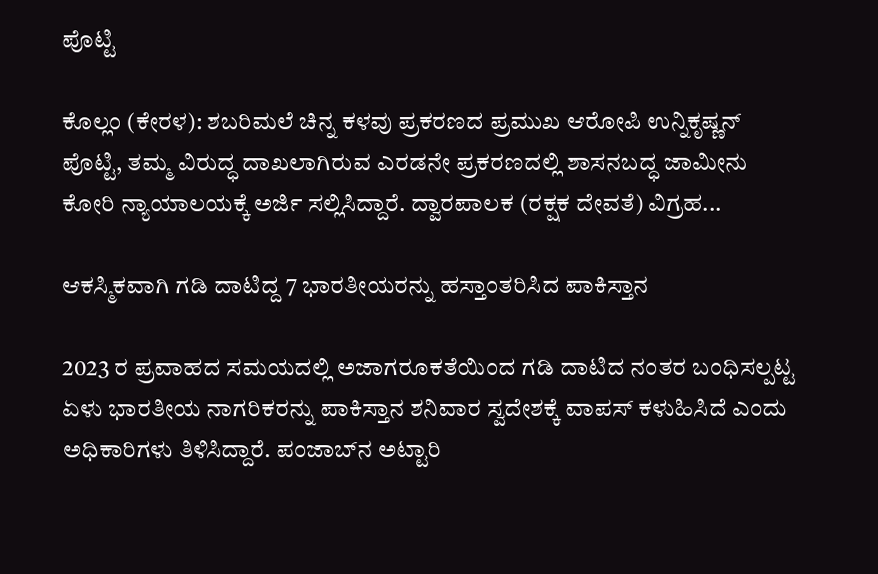ಪೊಟ್ಟಿ

ಕೊಲ್ಲಂ (ಕೇರಳ): ಶಬರಿಮಲೆ ಚಿನ್ನ ಕಳವು ಪ್ರಕರಣದ ಪ್ರಮುಖ ಆರೋಪಿ ಉನ್ನಿಕೃಷ್ಣನ್ ಪೊಟ್ಟಿ, ತಮ್ಮ ವಿರುದ್ಧ ದಾಖಲಾಗಿರುವ ಎರಡನೇ ಪ್ರಕರಣದಲ್ಲಿ ಶಾಸನಬದ್ಧ ಜಾಮೀನು ಕೋರಿ ನ್ಯಾಯಾಲಯಕ್ಕೆ ಅರ್ಜಿ ಸಲ್ಲಿಸಿದ್ದಾರೆ. ದ್ವಾರಪಾಲಕ (ರಕ್ಷಕ ದೇವತೆ) ವಿಗ್ರಹ...

ಆಕಸ್ಮಿಕವಾಗಿ ಗಡಿ ದಾಟಿದ್ದ 7 ಭಾರತೀಯರನ್ನು ಹಸ್ತಾಂತರಿಸಿದ ಪಾಕಿಸ್ತಾನ

2023 ರ ಪ್ರವಾಹದ ಸಮಯದಲ್ಲಿ ಅಜಾಗರೂಕತೆಯಿಂದ ಗಡಿ ದಾಟಿದ ನಂತರ ಬಂಧಿಸಲ್ಪಟ್ಟ ಏಳು ಭಾರತೀಯ ನಾಗರಿಕರನ್ನು ಪಾಕಿಸ್ತಾನ ಶನಿವಾರ ಸ್ವದೇಶಕ್ಕೆ ವಾಪಸ್ ಕಳುಹಿಸಿದೆ ಎಂದು ಅಧಿಕಾರಿಗಳು ತಿಳಿಸಿದ್ದಾರೆ. ಪಂಜಾಬ್‌ನ ಅಟ್ಟಾರಿ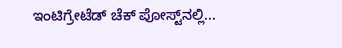ಇಂಟಿಗ್ರೇಟೆಡ್ ಚೆಕ್ ಪೋಸ್ಟ್‌ನಲ್ಲಿ...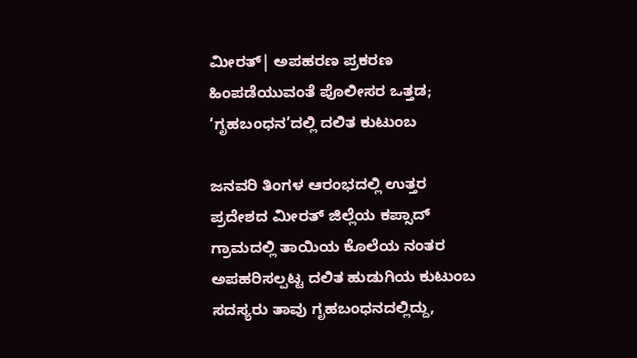ಮೀರತ್| ಅಪಹರಣ ಪ್ರಕರಣ ಹಿಂಪಡೆಯುವಂತೆ ಪೊಲೀಸರ ಒತ್ತಡ; ‘ಗೃಹಬಂಧನ’ದಲ್ಲಿ ದಲಿತ ಕುಟುಂಬ

ಜನವರಿ ತಿಂಗಳ ಆರಂಭದಲ್ಲಿ ಉತ್ತರ ಪ್ರದೇಶದ ಮೀರತ್ ಜಿಲ್ಲೆಯ ಕಪ್ಸಾದ್ ಗ್ರಾಮದಲ್ಲಿ ತಾಯಿಯ ಕೊಲೆಯ ನಂತರ ಅಪಹರಿಸಲ್ಪಟ್ಟ ದಲಿತ ಹುಡುಗಿಯ ಕುಟುಂಬ ಸದಸ್ಯರು ತಾವು ಗೃಹಬಂಧನದಲ್ಲಿದ್ದು,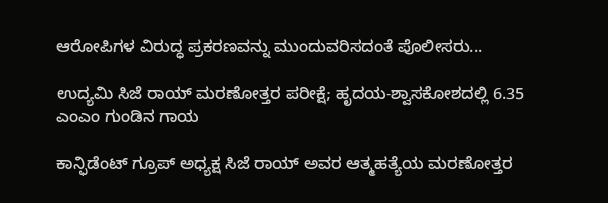ಆರೋಪಿಗಳ ವಿರುದ್ಧ ಪ್ರಕರಣವನ್ನು ಮುಂದುವರಿಸದಂತೆ ಪೊಲೀಸರು...

ಉದ್ಯಮಿ ಸಿಜೆ ರಾಯ್ ಮರಣೋತ್ತರ ಪರೀಕ್ಷೆ; ಹೃದಯ-ಶ್ವಾಸಕೋಶದಲ್ಲಿ 6.35 ಎಂಎಂ ಗುಂಡಿನ ಗಾಯ

ಕಾನ್ಫಿಡೆಂಟ್ ಗ್ರೂಪ್ ಅಧ್ಯಕ್ಷ ಸಿಜೆ ರಾಯ್ ಅವರ ಆತ್ಮಹತ್ಯೆಯ ಮರಣೋತ್ತರ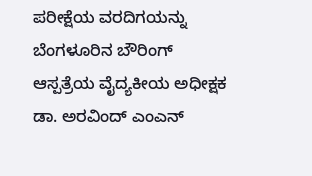ಪರೀಕ್ಷೆಯ ವರದಿಗಯನ್ನು ಬೆಂಗಳೂರಿನ ಬೌರಿಂಗ್ ಆಸ್ಪತ್ರೆಯ ವೈದ್ಯಕೀಯ ಅಧೀಕ್ಷಕ ಡಾ. ಅರವಿಂದ್ ಎಂಎನ್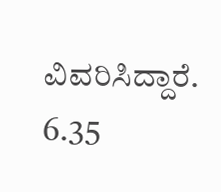ವಿವರಿಸಿದ್ದಾರೆ. 6.35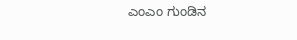ಎಂಎಂ ಗುಂಡಿನ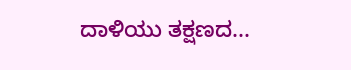ದಾಳಿಯು ತಕ್ಷಣದ...